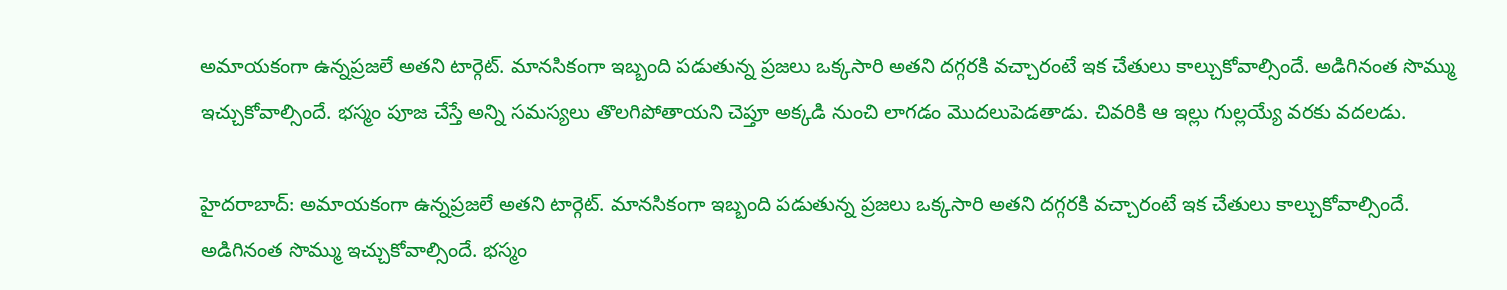అమాయకంగా ఉన్నప్రజలే అతని టార్గెట్. మానసికంగా ఇబ్బంది పడుతున్న ప్రజలు ఒక్కసారి అతని దగ్గరకి వచ్చారంటే ఇక చేతులు కాల్చుకోవాల్సిందే. అడిగినంత సొమ్ము ఇచ్చుకోవాల్సిందే. భస్మం పూజ చేస్తే అన్ని సమస్యలు తొలగిపోతాయని చెప్తూ అక్కడి నుంచి లాగడం మెుదలుపెడతాడు. చివరికి ఆ ఇల్లు గుల్లయ్యే వరకు వదలడు.

హైదరాబాద్: అమాయకంగా ఉన్నప్రజలే అతని టార్గెట్. మానసికంగా ఇబ్బంది పడుతున్న ప్రజలు ఒక్కసారి అతని దగ్గరకి వచ్చారంటే ఇక చేతులు కాల్చుకోవాల్సిందే. అడిగినంత సొమ్ము ఇచ్చుకోవాల్సిందే. భస్మం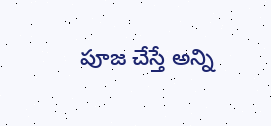పూజ చేస్తే అన్ని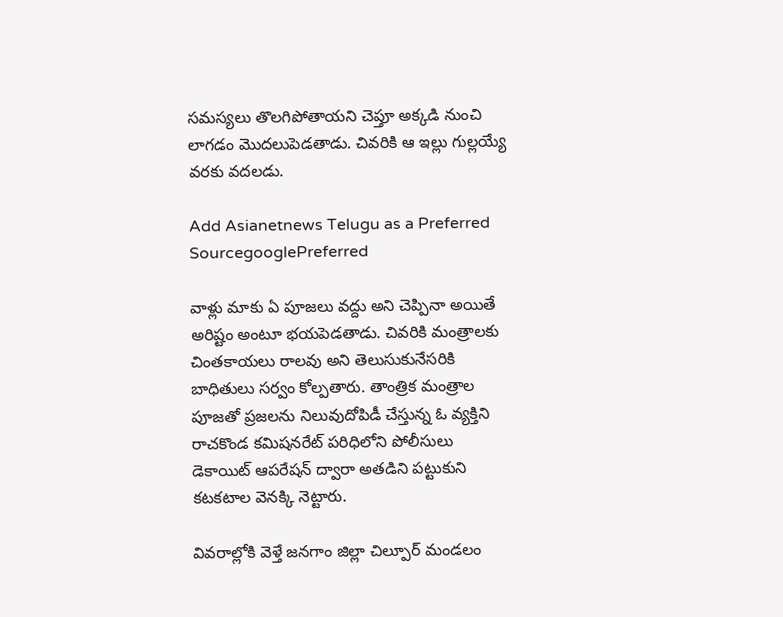సమస్యలు తొలగిపోతాయని చెప్తూ అక్కడి నుంచి లాగడం మెుదలుపెడతాడు. చివరికి ఆ ఇల్లు గుల్లయ్యే వరకు వదలడు.

Add Asianetnews Telugu as a Preferred SourcegooglePreferred

వాళ్లు మాకు ఏ పూజలు వద్దు అని చెప్పినా అయితే అరిష్టం అంటూ భయపెడతాడు. చివరికి మంత్రాలకు చింతకాయలు రాలవు అని తెలుసుకునేసరికి బాధితులు సర్వం కోల్పతారు. తాంత్రిక మంత్రాల పూజతో ప్రజలను నిలువుదోపిడీ చేస్తున్న ఓ వ్యక్తిని రాచకొండ కమిషనరేట్ పరిధిలోని పోలీసులు డెకాయిట్ ఆపరేషన్ ద్వారా అతడిని పట్టుకుని కటకటాల వెనక్కి నెట్టారు.

వివరాల్లోకి వెళ్తే జనగాం జిల్లా చిల్పూర్ మండలం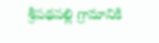శ్రీపథపల్లి గ్రామానికి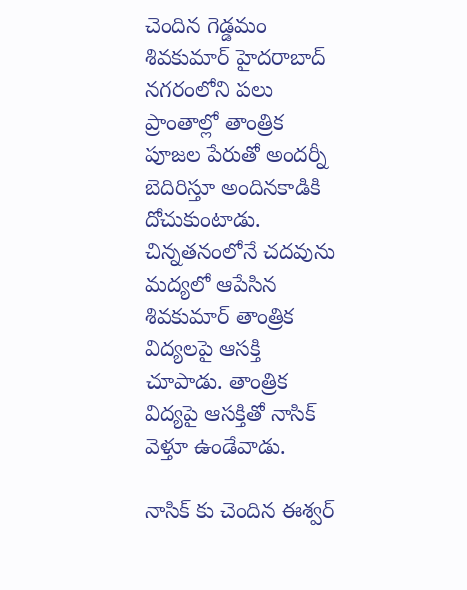చెందిన గెడ్డమం శివకుమార్ హైదరాబాద్ నగరంలోని పలు ప్రాంతాల్లో తాంత్రిక పూజల పేరుతో అందర్నీ బెదిరిస్తూ అందినకాడికి దోచుకుంటాడు. చిన్నతనంలోనే చదవును మద్యలో ఆపేసిన శివకుమార్ తాంత్రిక విద్యలపై ఆసక్తి చూపాడు. తాంత్రిక విద్యపై ఆసక్తితో నాసిక్ వెళ్తూ ఉండేవాడు.

నాసిక్ కు చెందిన ఈశ్వర్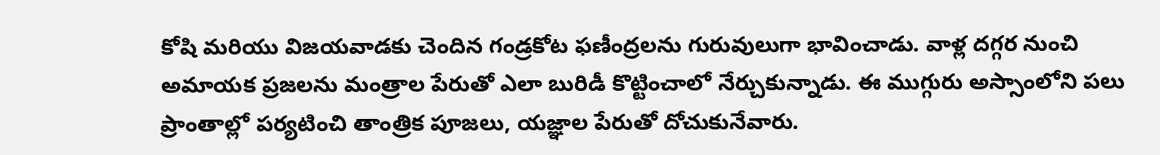కోషి మరియు విజయవాడకు చెందిన గండ్రకోట ఫణీంద్రలను గురువులుగా భావించాడు. వాళ్ల దగ్గర నుంచి అమాయక ప్రజలను మంత్రాల పేరుతో ఎలా బురిడీ కొట్టించాలో నేర్చుకున్నాడు. ఈ ముగ్గురు అస్సాంలోని పలు ప్రాంతాల్లో పర్యటించి తాంత్రిక పూజలు, యజ్ఞాల పేరుతో దోచుకునేవారు.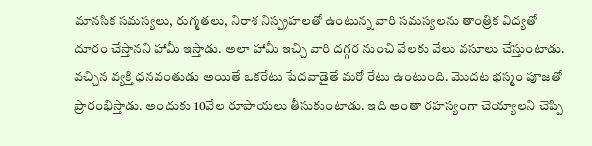మానసిక సమస్యలు, రుగ్మతలు, నిరాశ నిస్ప్రహలతో ఉంటున్న వారి సమస్యలను తాంత్రిక విద్యతో దూరం చేస్తానని హామీ ఇస్తాడు. అలా హామీ ఇచ్చి వారి దగ్గర నుంచి వేలకు వేలు వసూలు చేస్తుంటాడు. వచ్చిన వ్యక్తి ధనవంతుడు అయితే ఒకరేటు పేదవాడైతే మరో రేటు ఉంటుంది. మెుదట భస్మం పూజతో ప్రారంభిస్తాడు. అందుకు 10వేల రూపాయలు తీసుకుంటాడు. ఇది అంతా రహస్యంగా చెయ్యాలని చెప్పి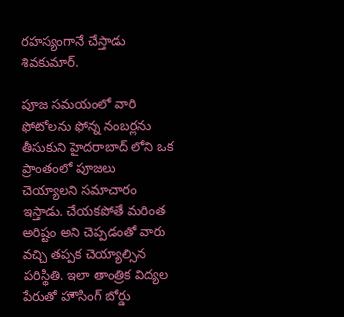రహస్యంగానే చేస్తాడు శివకుమార్.

పూజ సమయంలో వారి ఫోటోలను ఫోన్న నంబర్లను తీసుకుని హైదరాబాద్ లోని ఒక ప్రాంతంలో పూజలు చెయ్యాలని సమాచారం ఇస్తాడు. చేయకపోతే మరింత అరిష్టం అని చెప్పడంతో వారు వచ్చి తప్పక చెయ్యాల్సిన పరిస్థితి. ఇలా తాంత్రిక విద్యల పేరుతో హౌసింగ్ బోర్డు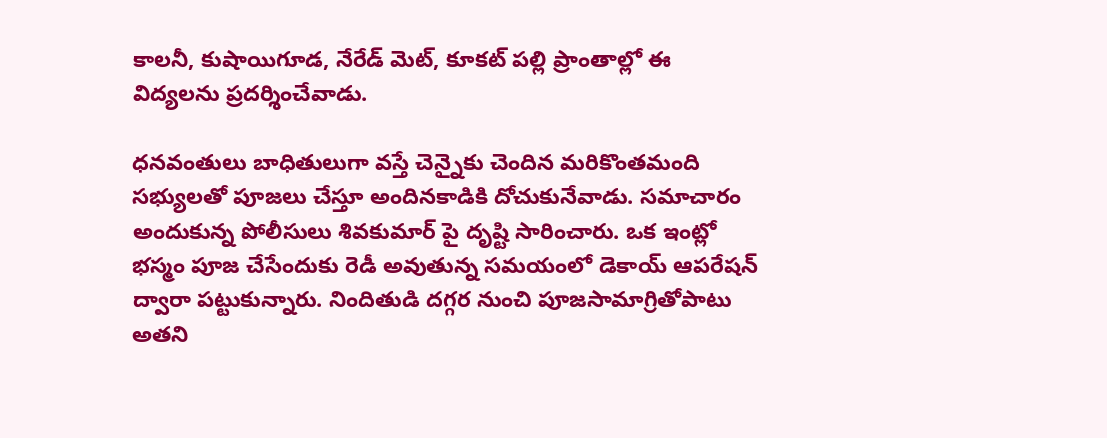కాలనీ, కుషాయిగూడ, నేరేడ్ మెట్, కూకట్ పల్లి ప్రాంతాల్లో ఈ విద్యలను ప్రదర్శించేవాడు.

ధనవంతులు బాధితులుగా వస్తే చెన్నైకు చెందిన మరికొంతమంది సభ్యులతో పూజలు చేస్తూ అందినకాడికి దోచుకునేవాడు. సమాచారం అందుకున్న పోలీసులు శివకుమార్ పై దృష్టి సారించారు. ఒక ఇంట్లో భస్మం పూజ చేసేందుకు రెడీ అవుతున్న సమయంలో డెకాయ్ ఆపరేషన్ ద్వారా పట్టుకున్నారు. నిందితుడి దగ్గర నుంచి పూజసామాగ్రితోపాటు అతని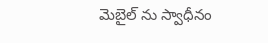మెబైల్ ను స్వాధీనం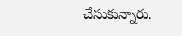చేసుకున్నారు.